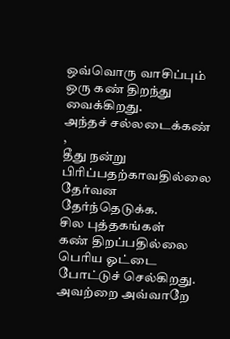ஒவ்வொரு வாசிப்பும்
ஒரு கண் திறந்து வைக்கிறது.
அந்தச் சல்லடைக்கண் ,
தீது நன்று பிரிப்பதற்காவதில்லை
தேர்வன தேர்ந்தெடுக்க.
சில புத்தகங்கள்
கண் திறப்பதில்லை
பெரிய ஓட்டை போட்டுச் செல்கிறது.
அவற்றை அவ்வாறே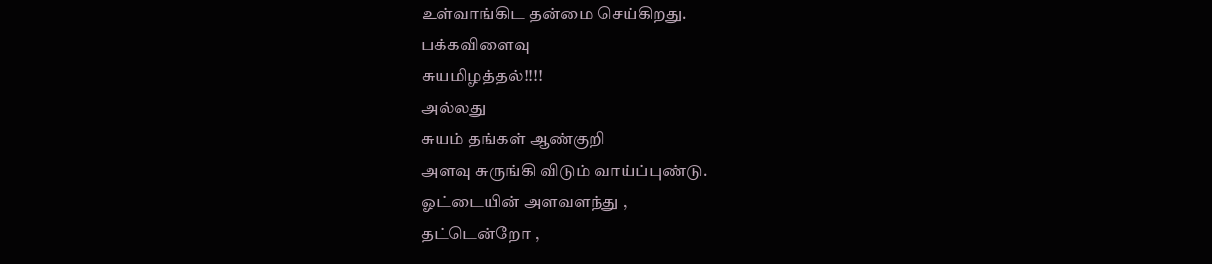உள்வாங்கிட தன்மை செய்கிறது.
பக்கவிளைவு
சுயமிழத்தல்!!!!
அல்லது
சுயம் தங்கள் ஆண்குறி
அளவு சுருங்கி விடும் வாய்ப்புண்டு.
ஓட்டையின் அளவளந்து ,
தட்டென்றோ ,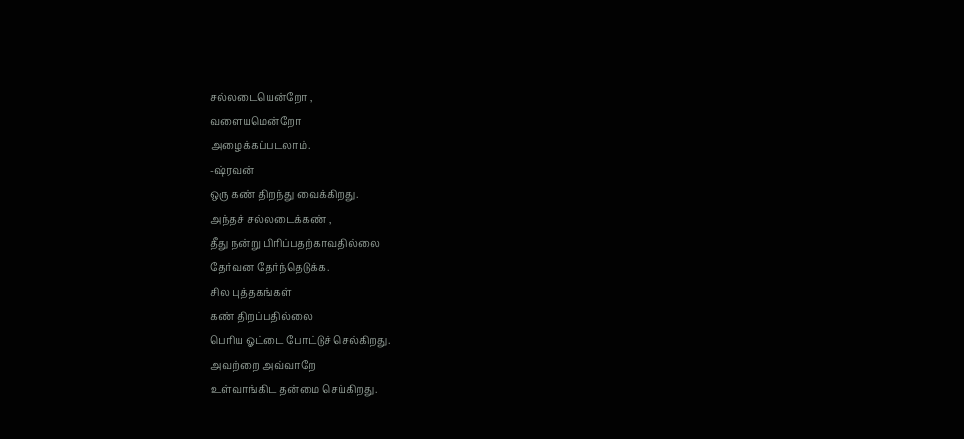சல்லடையென்றோ ,
வளையமென்றோ
அழைக்கப்படலாம்.
-ஷ்ரவன்
ஒரு கண் திறந்து வைக்கிறது.
அந்தச் சல்லடைக்கண் ,
தீது நன்று பிரிப்பதற்காவதில்லை
தேர்வன தேர்ந்தெடுக்க.
சில புத்தகங்கள்
கண் திறப்பதில்லை
பெரிய ஓட்டை போட்டுச் செல்கிறது.
அவற்றை அவ்வாறே
உள்வாங்கிட தன்மை செய்கிறது.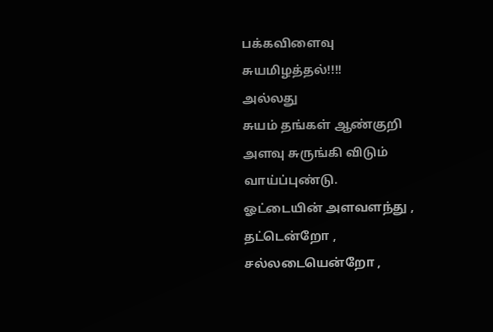பக்கவிளைவு
சுயமிழத்தல்!!!!
அல்லது
சுயம் தங்கள் ஆண்குறி
அளவு சுருங்கி விடும் வாய்ப்புண்டு.
ஓட்டையின் அளவளந்து ,
தட்டென்றோ ,
சல்லடையென்றோ ,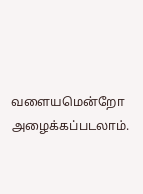வளையமென்றோ
அழைக்கப்படலாம்.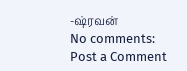-ஷ்ரவன்
No comments:
Post a Comment